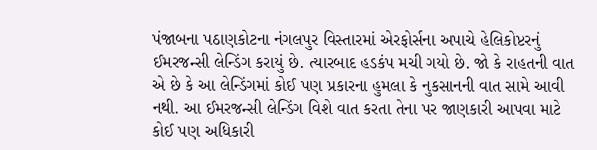પંજાબના પઠાણકોટના નંગલપુર વિસ્તારમાં એરફોર્સના અપાચે હેલિકોપ્ટરનું ઈમરજન્સી લેન્ડિંગ કરાયું છે. ત્યારબાદ હડકંપ મચી ગયો છે. જો કે રાહતની વાત એ છે કે આ લેન્ડિંગમાં કોઈ પણ પ્રકારના હુમલા કે નુકસાનની વાત સામે આવી નથી. આ ઈમરજન્સી લેન્ડિંગ વિશે વાત કરતા તેના પર જાણકારી આપવા માટે કોઈ પણ અધિકારી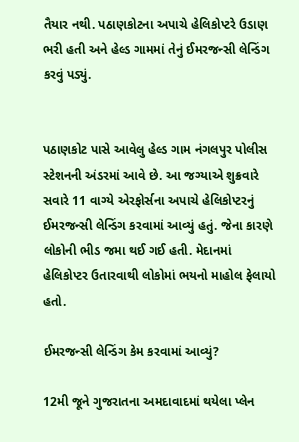તૈયાર નથી. પઠાણકોટના અપાચે હેલિકોપ્ટરે ઉડાણ ભરી હતી અને હેલ્ડ ગામમાં તેનું ઈમરજન્સી લેન્ડિંગ કરવું પડ્યું.


પઠાણકોટ પાસે આવેલુ હેલ્ડ ગામ નંગલપુર પોલીસ સ્ટેશનની અંડરમાં આવે છે. આ જગ્યાએ શુક્રવારે સવારે 11 વાગ્યે એરફોર્સના અપાચે હેલિકોપ્ટરનું ઈમરજન્સી લેન્ડિંગ કરવામાં આવ્યું હતું. જેના કારણે લોકોની ભીડ જમા થઈ ગઈ હતી. મેદાનમાં હેલિકોપ્ટર ઉતારવાથી લોકોમાં ભયનો માહોલ ફેલાયો હતો.

ઈમરજન્સી લેન્ડિંગ કેમ કરવામાં આવ્યું?

12મી જૂને ગુજરાતના અમદાવાદમાં થયેલા પ્લેન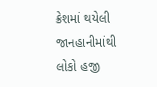ક્રેશમાં થયેલી જાનહાનીમાંથી લોકો હજી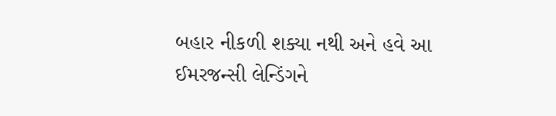બહાર નીકળી શક્યા નથી અને હવે આ ઈમરજન્સી લેન્ડિંગને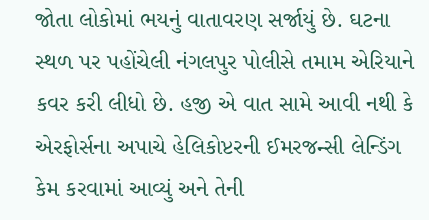જોતા લોકોમાં ભયનું વાતાવરણ સર્જાયું છે. ઘટના સ્થળ પર પહોંચેલી નંગલપુર પોલીસે તમામ એરિયાને કવર કરી લીધો છે. હજી એ વાત સામે આવી નથી કે એરફોર્સના અપાચે હેલિકોપ્ટરની ઈમરજન્સી લેન્ડિંગ કેમ કરવામાં આવ્યું અને તેની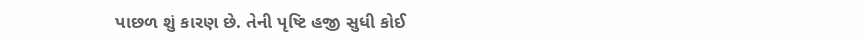પાછળ શું કારણ છે. તેની પૃષ્ટિ હજી સુધી કોઈ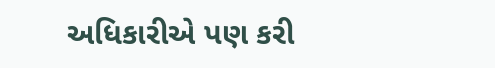અધિકારીએ પણ કરી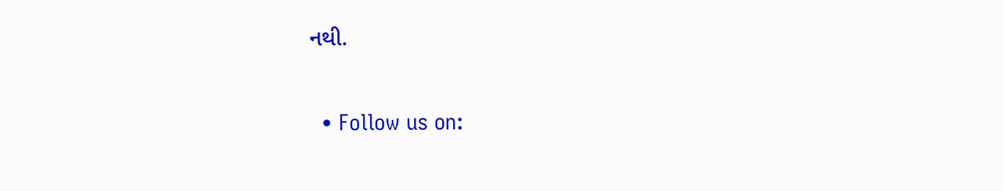નથી.


  • Follow us on: